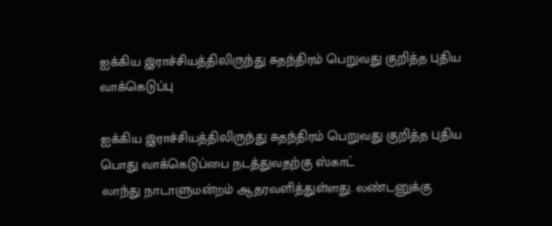ஐக்கிய இராச்சியத்திலிருந்து சுதந்திரம் பெறுவது குறித்த புதிய வாக்கெடுப்பு

ஐக்கிய இராச்சியத்திலிருந்து சுதந்திரம் பெறுவது குறித்த புதிய பொது வாக்கெடுப்பை நடத்துவதற்கு ஸ்காட்
லாந்து நாடாளுமன்றம் ஆதரவளித்துள்ளது. லண்டனுக்கு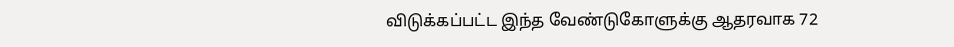விடுக்கப்பட்ட இந்த வேண்டுகோளுக்கு ஆதரவாக 72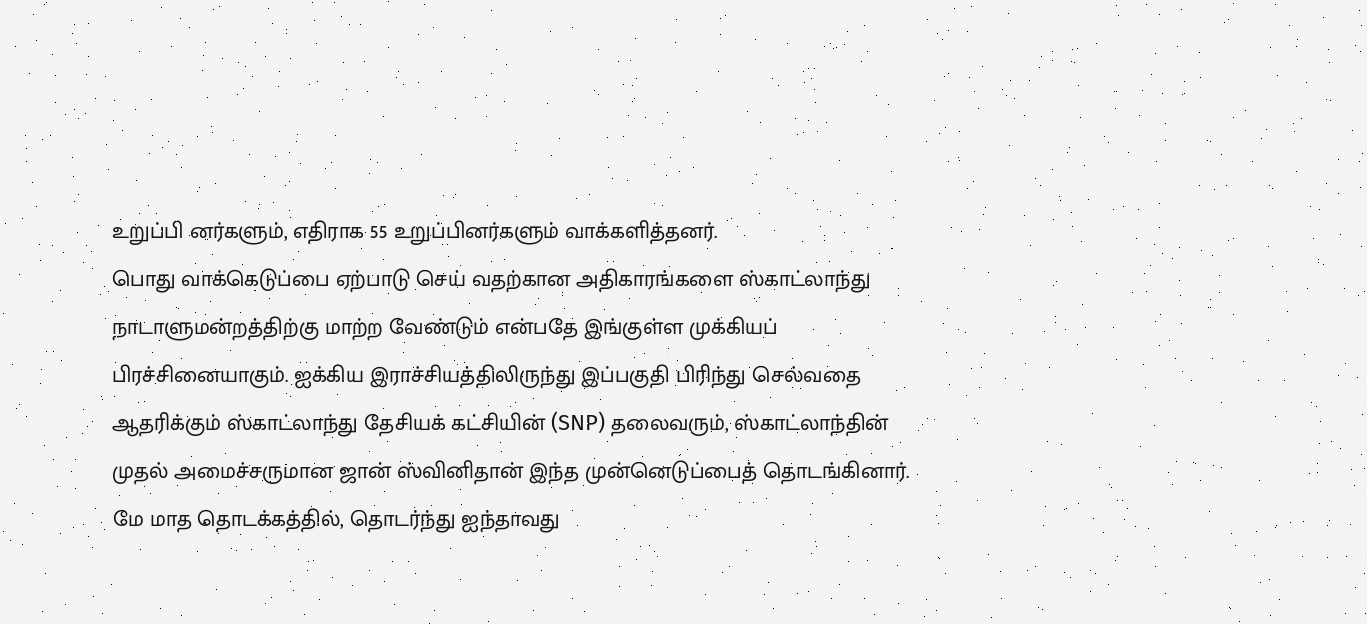உறுப்பி னர்களும், எதிராக 55 உறுப்பினர்களும் வாக்களித்தனர்.
பொது வாக்கெடுப்பை ஏற்பாடு செய் வதற்கான அதிகாரங்களை ஸ்காட்லாந்து நாடாளுமன்றத்திற்கு மாற்ற வேண்டும் என்பதே இங்குள்ள முக்கியப் பிரச்சினையாகும். ஐக்கிய இராச்சியத்திலிருந்து இப்பகுதி பிரிந்து செல்வதை ஆதரிக்கும் ஸ்காட்லாந்து தேசியக் கட்சியின் (SNP) தலைவரும், ஸ்காட்லாந்தின் முதல் அமைச்சருமான ஜான் ஸ்வினிதான் இந்த முன்னெடுப்பைத் தொடங்கினார்.
மே மாத தொடக்கத்தில், தொடர்ந்து ஐந்தாவது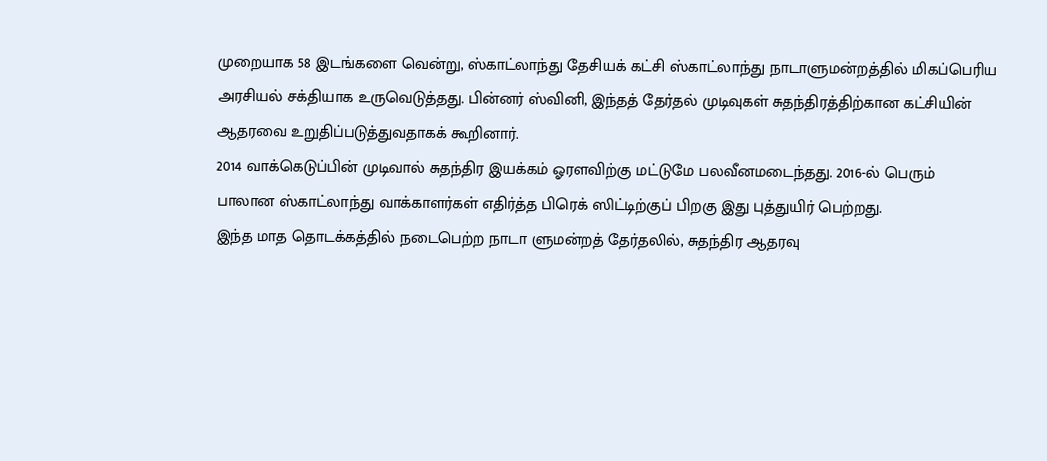முறையாக 58 இடங்களை வென்று, ஸ்காட்லாந்து தேசியக் கட்சி ஸ்காட்லாந்து நாடாளுமன்றத்தில் மிகப்பெரிய அரசியல் சக்தியாக உருவெடுத்தது. பின்னர் ஸ்வினி, இந்தத் தேர்தல் முடிவுகள் சுதந்திரத்திற்கான கட்சியின் ஆதரவை உறுதிப்படுத்துவதாகக் கூறினார்.
2014 வாக்கெடுப்பின் முடிவால் சுதந்திர இயக்கம் ஓரளவிற்கு மட்டுமே பலவீனமடைந்தது. 2016-ல் பெரும்
பாலான ஸ்காட்லாந்து வாக்காளர்கள் எதிர்த்த பிரெக் ஸிட்டிற்குப் பிறகு இது புத்துயிர் பெற்றது.
இந்த மாத தொடக்கத்தில் நடைபெற்ற நாடா ளுமன்றத் தேர்தலில், சுதந்திர ஆதரவு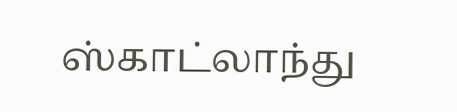ஸ்காட்லாந்து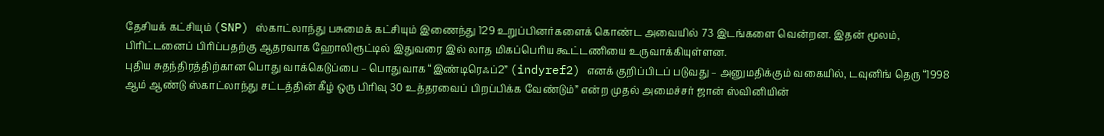தேசியக் கட்சியும் (SNP) ஸ்காட்லாந்து பசுமைக் கட்சியும் இணைந்து 129 உறுப்பினர்களைக் கொண்ட அவையில் 73 இடங்களை வென்றன. இதன் மூலம், பிரிட்டனைப் பிரிப்பதற்கு ஆதரவாக ஹோலிரூட்டில் இதுவரை இல் லாத மிகப்பெரிய கூட்டணியை உருவாக்கியுள்ளன.
புதிய சுதந்திரத்திற்கான பொது வாக்கெடுப்பை – பொதுவாக “இண்டிரெஃப்2” (indyref2) எனக் குறிப்பிடப் படுவது – அனுமதிக்கும் வகையில், டவுனிங் தெரு “1998 ஆம் ஆண்டு ஸ்காட்லாந்து சட்டத்தின் கீழ் ஒரு பிரிவு 30 உத்தரவைப் பிறப்பிக்க வேண்டும்” என்ற முதல் அமைச்சர் ஜான் ஸ்வினியின்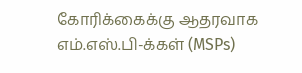கோரிக்கைக்கு ஆதரவாக எம்.எஸ்.பி-க்கள் (MSPs)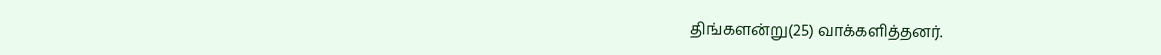திங்களன்று(25) வாக்களித்தனர்.